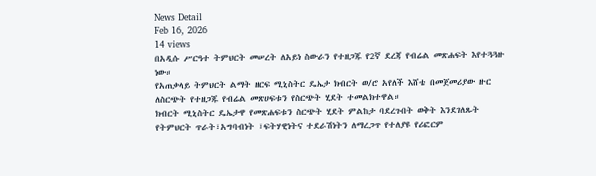News Detail
Feb 16, 2026
14 views
በአዲሱ ሥርዓተ ትምህርት መሠረት ለአይነ ስውራን የተዘጋጁ የ2ኛ ደረጃ የብሬል መጽሐፍት እየተጓጓዙ ነው።
የአጠቃላይ ትምህርት ልማት ዘርፍ ሚኒስትር ዴኤታ ክብርት ወ/ሮ አየለች እሸቴ በመጀመሪያው ዙር ለስርጭት የተዘጋጁ የብሬል መጽሀፍቱን የስርጭት ሂደት ተመልክተዋል።
ክብርት ሚኒስትር ዴኤታዋ የመጽሐፍቱን ስርጭት ሂደት ምልከታ ባደረጉበት ወቅት እንደገለጹት የትምህርት ጥራት፣አግባብነት ፣ፍትሃዊነትና ተደራሽነትን ለማረጋጥ የተለያዩ የሪፎርም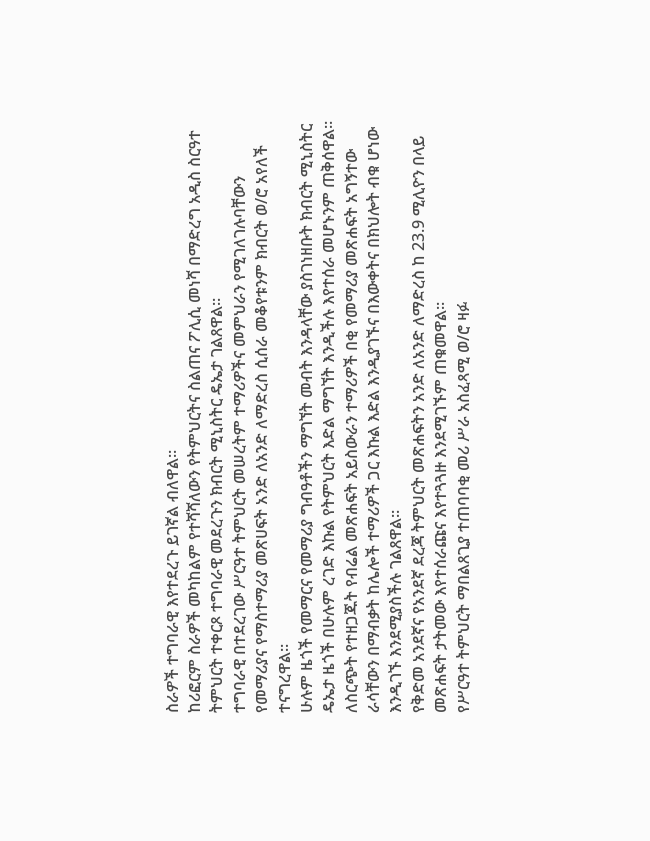ስራዎች ተግባራዊ እየተደረጉ ይገኛል ብለዋል።
ከሪፎርም ስራዎች መካከልም የተሻሻለውን የትምህርትና ስልጠና ፖሊሲ መነሻ በማድረግ አዲስ ስርዓተ ትምህርት ተቀርጾ ተግባራዊ መደረጉን ክብርት ሚኒስትር ዴኤታ ገልጸዋል።
ተግባራዊ በተደረገው ሥርዓተ ትምህርት መሠረትም ተማሪዎችና መምህራን የሚገለገሉባቸውን የመማሪያና የማስተማሪያ መጽሀፍት አንድ ለአንድ ለማድረስ ሲሰራ መቆየቱንም ክብርት ወ/ሮ አየለች ተናግረዋል።
ሁሉም ዜጎች የመማርና የመማሪያ ግብዓቶችን ማግኘት መብት እንዳላቸው ያስገነዘቡት ክብርት ሚኒስትር ዴኤታ ዜጎች በሁሉም ረገድ እኩል የትምህርት እድል ማግኘት እንዲችሉ እየተሰራ መሆኑንም ጠቅሰዋል።
ለስርጭት የተዘጋጁት የብሬል መጽሐፍት አይስውራን ተማሪዎች በቂ የመማሪያ መጽሐፍት አግኝተው ራሳቸውን በማብቃት ከሌሎች ተማሪዎች ጋር እኩል እድል እንዲያገኙና በእውቀትና በክህሎት ብቁ ሆነው እንዲገኙ እንደሚያስችሉ ገልጸዋል።
የቅድመ አንደኛና የአንደኛ ደረጃ ትምህርት መጽሐፍትን አንድ ለአንድ ለማድረስ ከ 23.9 ሚሊዮን በላይ መጽሐፍት ታትመው እየተሰራጩና እየተጓጓዙ እንደሚገኙም ጠቁመዋል።
የሥርዓተ ትምህርት ማበልጸጊያ ተጠባባቂ መሪ ሥራ አስፈጻሚ ወ/ሮ ዛፉ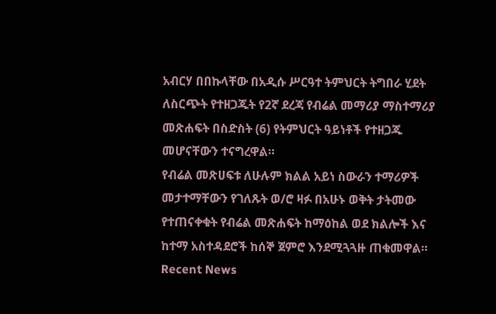አብርሃ በበኩላቸው በአዲሱ ሥርዓተ ትምህርት ትግበራ ሂደት ለስርጭት የተዘጋጁት የ2ኛ ደረጃ የብሬል መማሪያ ማስተማሪያ መጽሐፍት በስድስት (6) የትምህርት ዓይነቶች የተዘጋጁ መሆናቸውን ተናግረዋል።
የብሬል መጽሀፍቱ ለሁሉም ክልል አይነ ስውራን ተማሪዎች መታተማቸውን የገለጹት ወ/ሮ ዛፉ በአሁኑ ወቅት ታትመው የተጠናቀቁት የብሬል መጽሐፍት ከማዕከል ወደ ክልሎች እና ከተማ አስተዳደሮች ከሰኞ ጀምሮ እንደሚጓጓዙ ጠቁመዋል።
Recent News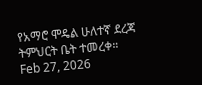የአማሮ ሞዴል ሁለተኛ ደረጃ ትምህርት ቤት ተመረቀ።
Feb 27, 2026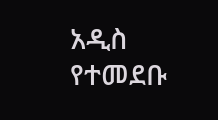አዲስ የተመደቡ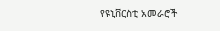የዩኒቨርስቲ አመራሮች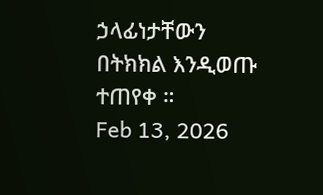ኃላፊነታቸውን በትክክል እንዲወጡ ተጠየቀ ።
Feb 13, 2026